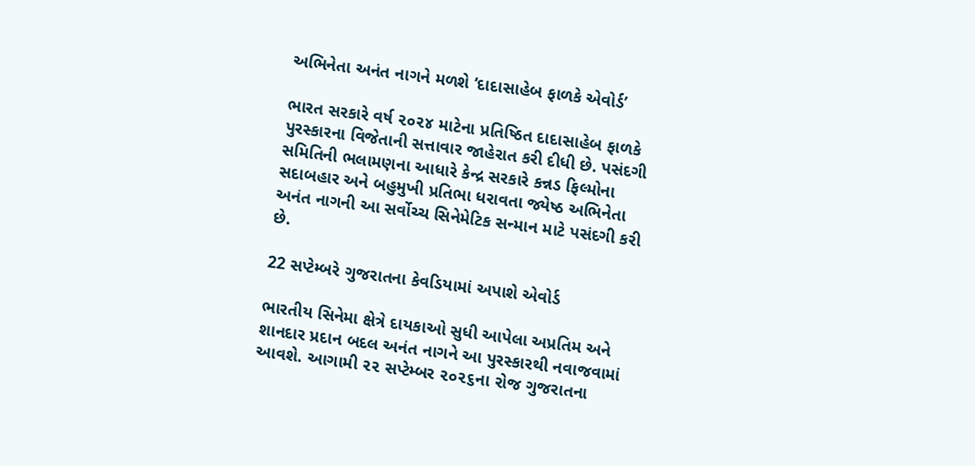અભિનેતા અનંત નાગને મળશે ‘દાદાસાહેબ ફાળકે એવોર્ડ’

ભારત સરકારે વર્ષ ૨૦૨૪ માટેના પ્રતિષ્ઠિત દાદાસાહેબ ફાળકે પુરસ્કારના વિજેતાની સત્તાવાર જાહેરાત કરી દીધી છે. પસંદગી સમિતિની ભલામણના આધારે કેન્દ્ર સરકારે કન્નડ ફિલ્મોના સદાબહાર અને બહુમુખી પ્રતિભા ધરાવતા જ્યેષ્ઠ અભિનેતા અનંત નાગની આ સર્વોચ્ચ સિનેમેટિક સન્માન માટે પસંદગી કરી છે.

22 સપ્ટેમ્બરે ગુજરાતના કેવડિયામાં અપાશે એવોર્ડ

ભારતીય સિનેમા ક્ષેત્રે દાયકાઓ સુધી આપેલા અપ્રતિમ અને શાનદાર પ્રદાન બદલ અનંત નાગને આ પુરસ્કારથી નવાજવામાં આવશે. આગામી ૨૨ સપ્ટેમ્બર ૨૦૨૬ના રોજ ગુજરાતના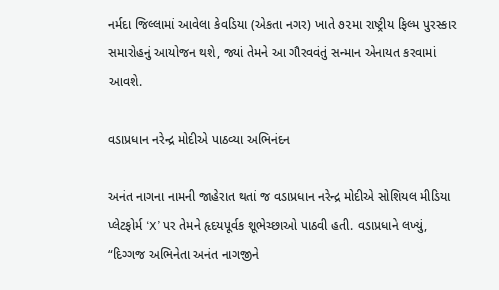નર્મદા જિલ્લામાં આવેલા કેવડિયા (એકતા નગર) ખાતે ૭૨મા રાષ્ટ્રીય ફિલ્મ પુરસ્કાર સમારોહનું આયોજન થશે, જ્યાં તેમને આ ગૌરવવંતું સન્માન એનાયત કરવામાં આવશે.

વડાપ્રધાન નરેન્દ્ર મોદીએ પાઠવ્યા અભિનંદન

અનંત નાગના નામની જાહેરાત થતાં જ વડાપ્રધાન નરેન્દ્ર મોદીએ સોશિયલ મીડિયા પ્લેટફોર્મ ‘X’ પર તેમને હૃદયપૂર્વક શૂભેચ્છાઓ પાઠવી હતી. વડાપ્રધાને લખ્યું, “દિગ્ગજ અભિનેતા અનંત નાગજીને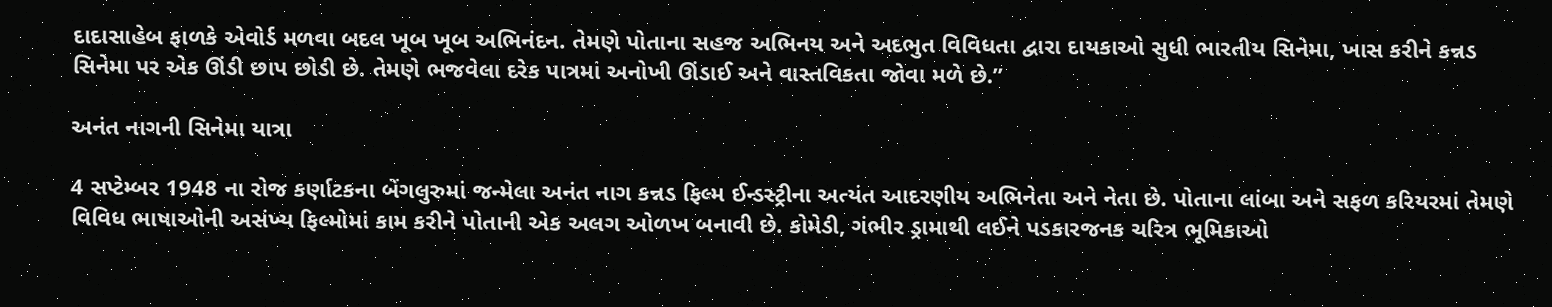દાદાસાહેબ ફાળકે એવોર્ડ મળવા બદલ ખૂબ ખૂબ અભિનંદન. તેમણે પોતાના સહજ અભિનય અને અદભુત વિવિધતા દ્વારા દાયકાઓ સુધી ભારતીય સિનેમા, ખાસ કરીને કન્નડ સિનેમા પર એક ઊંડી છાપ છોડી છે. તેમણે ભજવેલા દરેક પાત્રમાં અનોખી ઊંડાઈ અને વાસ્તવિકતા જોવા મળે છે.”

અનંત નાગની સિનેમા યાત્રા

4 સપ્ટેમ્બર 1948 ના રોજ કર્ણાટકના બેંગલુરુમાં જન્મેલા અનંત નાગ કન્નડ ફિલ્મ ઈન્ડસ્ટ્રીના અત્યંત આદરણીય અભિનેતા અને નેતા છે. પોતાના લાંબા અને સફળ કરિયરમાં તેમણે વિવિધ ભાષાઓની અસંખ્ય ફિલ્મોમાં કામ કરીને પોતાની એક અલગ ઓળખ બનાવી છે. કોમેડી, ગંભીર ડ્રામાથી લઈને પડકારજનક ચરિત્ર ભૂમિકાઓ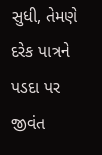સુધી, તેમણે દરેક પાત્રને પડદા પર જીવંત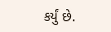કર્યું છે.